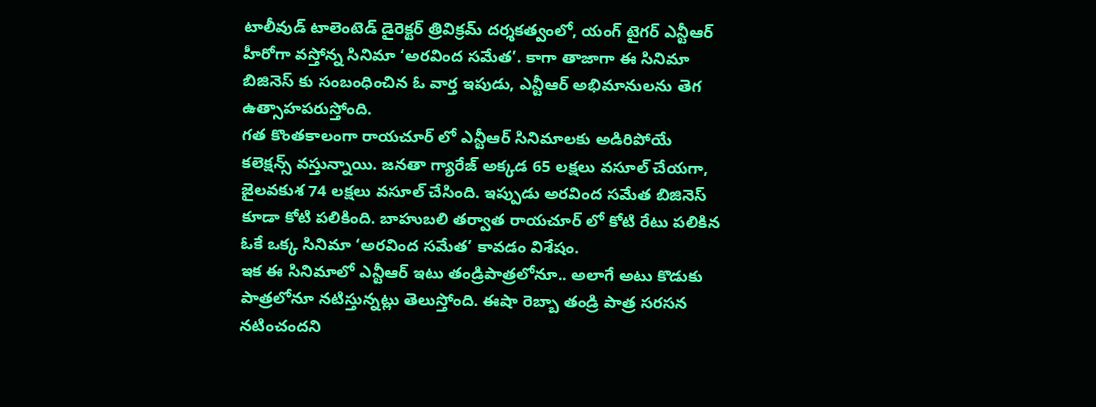టాలీవుడ్ టాలెంటెడ్ డైరెక్టర్ త్రివిక్రమ్ దర్శకత్వంలో, యంగ్ టైగర్ ఎన్టీఆర్ హీరోగా వస్తోన్న సినిమా ‘అరవింద సమేత’. కాగా తాజాగా ఈ సినిమా బిజినెస్ కు సంబంధించిన ఓ వార్త ఇపుడు, ఎన్టీఆర్ అభిమానులను తెగ ఉత్సాహపరుస్తోంది.
గత కొంతకాలంగా రాయచూర్ లో ఎన్టీఆర్ సినిమాలకు అడిరిపోయే కలెక్షన్స్ వస్తున్నాయి. జనతా గ్యారేజ్ అక్కడ 65 లక్షలు వసూల్ చేయగా, జైలవకుశ 74 లక్షలు వసూల్ చేసింది. ఇప్పుడు అరవింద సమేత బిజినెస్ కూడా కోటి పలికింది. బాహుబలి తర్వాత రాయచూర్ లో కోటి రేటు పలికిన ఓకే ఒక్క సినిమా ‘అరవింద సమేత’ కావడం విశేషం.
ఇక ఈ సినిమాలో ఎన్టీఆర్ ఇటు తండ్రిపాత్రలోనూ.. అలాగే అటు కొడుకు పాత్రలోనూ నటిస్తున్నట్లు తెలుస్తోంది. ఈషా రెబ్బా తండ్రి పాత్ర సరసన నటించందని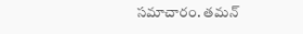సమాచారం. తమన్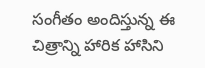సంగీతం అందిస్తున్న ఈ చిత్రాన్ని హారిక హాసిని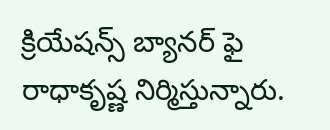క్రియేషన్స్ బ్యానర్ ఫై రాధాకృష్ణ నిర్మిస్తున్నారు.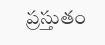ప్రస్తుతం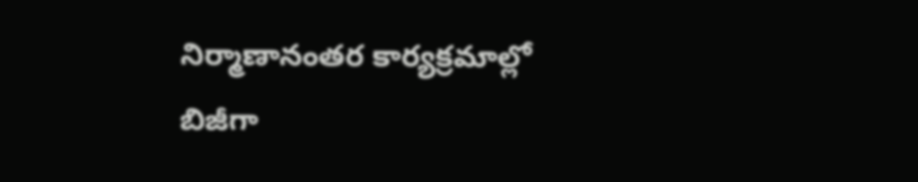నిర్మాణానంతర కార్యక్రమాల్లో బిజీగా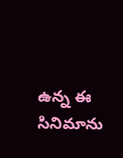ఉన్న ఈ సినిమాను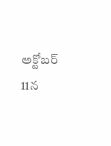అక్టోబర్ 11న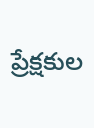ప్రేక్షకుల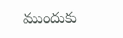ముందుకు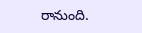రానుంది.